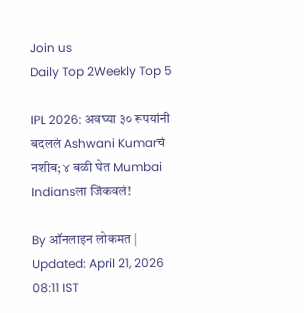Join us
Daily Top 2Weekly Top 5

IPL 2026: अवघ्या ३० रूपयांनी बदललं Ashwani Kumarचं नशीब; ४ बळी घेत Mumbai Indiansला जिंकवलं!

By ऑनलाइन लोकमत | Updated: April 21, 2026 08:11 IST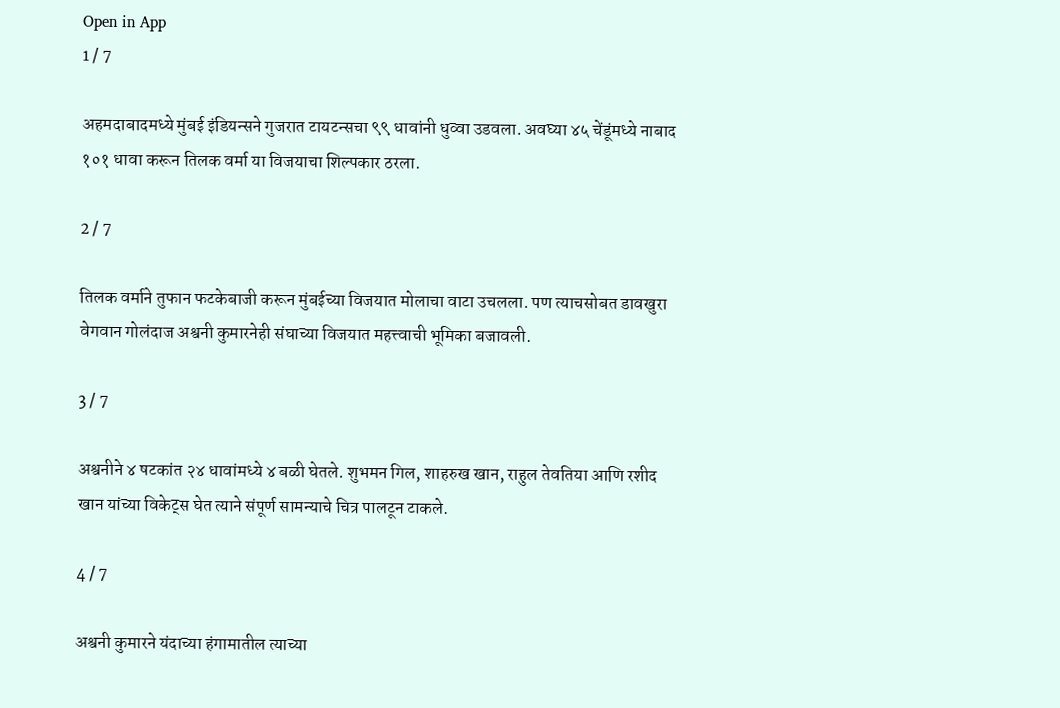Open in App
1 / 7

अहमदाबादमध्ये मुंबई इंडियन्सने गुजरात टायटन्सचा ९९ धावांनी धुव्वा उडवला. अवघ्या ४५ चेंडूंमध्ये नाबाद १०१ धावा करून तिलक वर्मा या विजयाचा शिल्पकार ठरला.

2 / 7

तिलक वर्माने तुफान फटकेबाजी करून मुंबईच्या विजयात मोलाचा वाटा उचलला. पण त्याचसोबत डावखुरा वेगवान गोलंदाज अश्वनी कुमारनेही संघाच्या विजयात महत्त्वाची भूमिका बजावली.

3 / 7

अश्वनीने ४ षटकांत २४ धावांमध्ये ४ बळी घेतले. शुभमन गिल, शाहरुख खान, राहुल तेवतिया आणि रशीद खान यांच्या विकेट्स घेत त्याने संपूर्ण सामन्याचे चित्र पालटून टाकले.

4 / 7

अश्वनी कुमारने यंदाच्या हंगामातील त्याच्या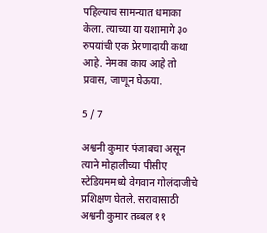पहिल्याच सामन्यात धमाका केला. त्याच्या या यशामागे ३० रुपयांची एक प्रेरणादायी कथा आहे. नेमका काय आहे तो प्रवास, जाणून घेऊया.

5 / 7

अश्वनी कुमार पंजाबचा असून त्याने मोहालीच्या पीसीए स्टेडियममध्ये वेगवान गोलंदाजीचे प्रशिक्षण घेतले. सरावासाठी अश्वनी कुमार तब्बल ११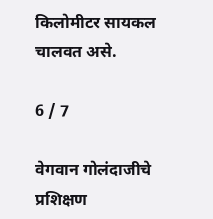किलोमीटर सायकल चालवत असे.

6 / 7

वेगवान गोलंदाजीचे प्रशिक्षण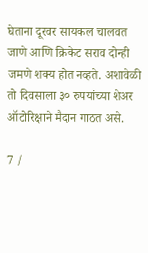घेताना दूरवर सायकल चालवत जाणे आणि क्रिकेट सराव दोन्ही जमणे शक्य होत नव्हते. अशावेळी तो दिवसाला ३० रुपयांच्या शेअर ऑटोरिक्षाने मैदान गाठत असे.

7 /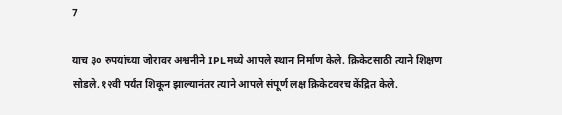7

याच ३० रुपयांच्या जोरावर अश्वनीने IPLमध्ये आपले स्थान निर्माण केले. क्रिकेटसाठी त्याने शिक्षण सोडले.१२वी पर्यंत शिकून झाल्यानंतर त्याने आपले संपूर्ण लक्ष क्रिकेटवरच केंद्रित केले.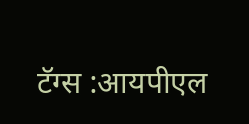टॅग्स :आयपीएल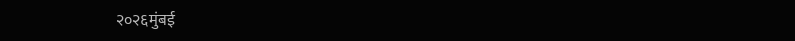२०२६मुंबई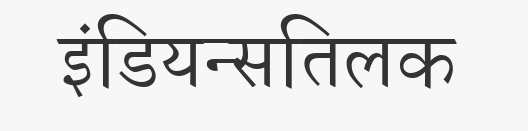इंडियन्सतिलक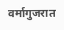वर्मागुजरात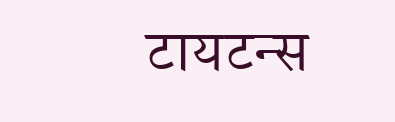टायटन्स